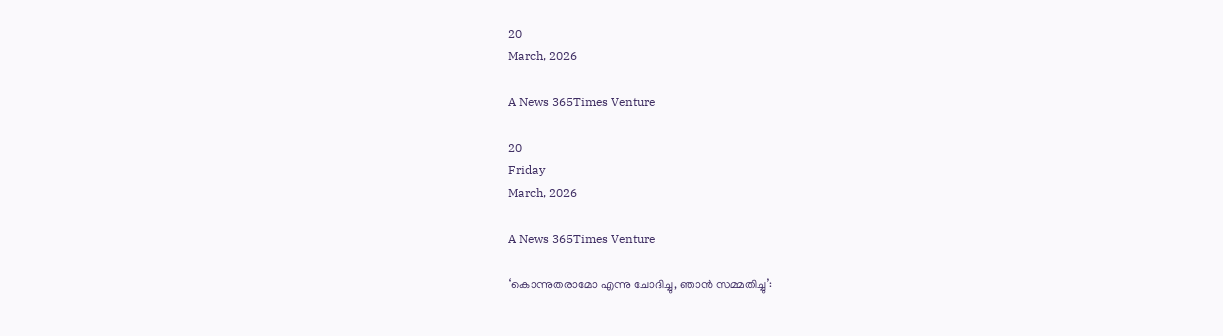20
March, 2026

A News 365Times Venture

20
Friday
March, 2026

A News 365Times Venture

‘കൊന്നുതരാമോ എന്നു ചോദിച്ചു, ഞാൻ സമ്മതിച്ചു’: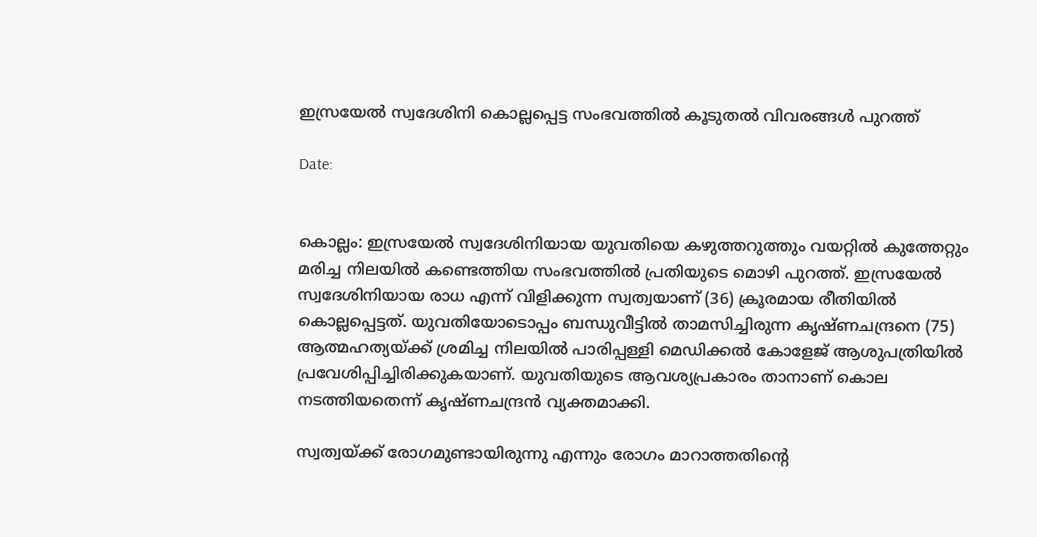ഇസ്രയേൽ സ്വദേശിനി കൊല്ലപ്പെട്ട സംഭവത്തിൽ കൂടുതൽ വിവരങ്ങൾ പുറത്ത്

Date:


കൊല്ലം: ഇസ്രയേൽ സ്വദേശിനിയായ യുവതിയെ കഴുത്തറുത്തും വയറ്റിൽ കുത്തേറ്റും മരിച്ച നിലയിൽ കണ്ടെത്തിയ സംഭവത്തിൽ പ്രതിയുടെ മൊഴി പുറത്ത്. ഇസ്രയേൽ സ്വദേശിനിയായ രാധ എന്ന് വിളിക്കുന്ന സ്വത്വയാണ് (36) ക്രൂരമായ രീതിയിൽ കൊല്ലപ്പെട്ടത്. യുവതിയോടൊപ്പം ബന്ധുവീട്ടിൽ താമസിച്ചിരുന്ന കൃഷ്ണചന്ദ്രനെ (75) ആത്മഹത്യയ്ക്ക് ശ്രമിച്ച നിലയിൽ പാരിപ്പള്ളി മെഡിക്കൽ കോളേജ് ആശുപത്രിയിൽ പ്രവേശിപ്പിച്ചിരിക്കുകയാണ്. യുവതിയുടെ ആവശ്യപ്രകാരം താനാണ് കൊല നടത്തിയതെന്ന് കൃഷ്ണചന്ദ്രൻ വ്യക്തമാക്കി.

സ്വത്വയ്ക്ക് രോഗമുണ്ടായിരുന്നു എന്നും രോഗം മാറാത്തതിന്റെ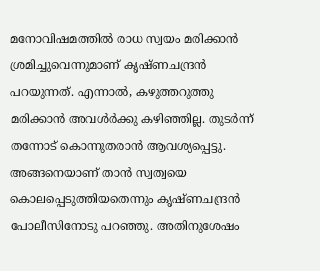മനോവിഷമത്തിൽ രാധ സ്വയം മരിക്കാൻ ശ്രമിച്ചുവെന്നുമാണ് കൃഷ്ണചന്ദ്രൻ പറയുന്നത്. എന്നാൽ, കഴുത്തറുത്തു മരിക്കാൻ അവൾർക്കു കഴിഞ്ഞില്ല. തുടർന്ന് തന്നോട് കൊന്നുതരാൻ ആവശ്യപ്പെട്ടു. അങ്ങനെയാണ് താൻ സ്വത്വയെ കൊലപ്പെടുത്തിയതെന്നും കൃഷ്ണചന്ദ്രൻ പോലീസിനോടു പറഞ്ഞു. അതിനുശേഷം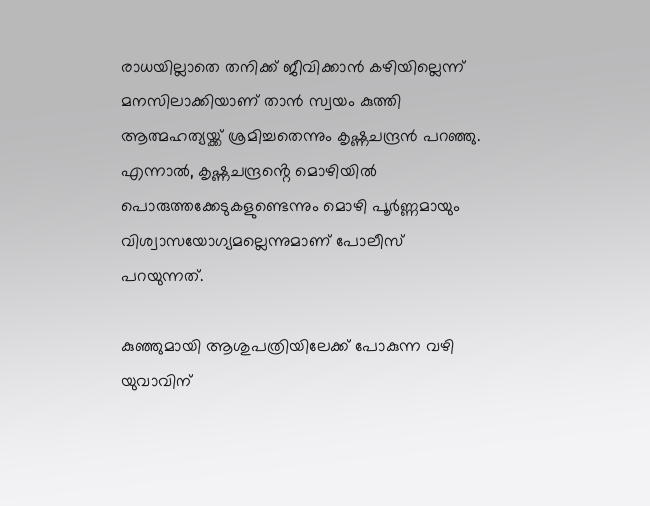രാധയില്ലാതെ തനിക്ക് ജീവിക്കാൻ കഴിയില്ലെന്ന് മനസിലാക്കിയാണ് താൻ സ്വയം കുത്തി ആത്മഹത്യയ്ക്ക് ശ്രമിച്ചതെന്നും കൃഷ്ണചന്ദ്രൻ പറഞ്ഞു. എന്നാൽ, കൃഷ്ണചന്ദ്രൻ്റെ മൊഴിയിൽ പൊരുത്തക്കേടുകളുണ്ടെന്നും മൊഴി പൂർണ്ണമായും വിശ്വാസയോഗ്യമല്ലെന്നുമാണ് പോലീസ് പറയുന്നത്.

കുഞ്ഞുമായി ആശുപത്രിയിലേക്ക് പോകുന്ന വഴി യുവാവിന്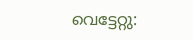വെട്ടേറ്റു: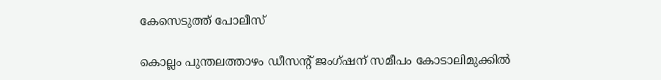കേസെടുത്ത് പോലീസ്

കൊല്ലം പുന്തലത്താഴം ഡീസൻ്റ് ജംഗ്ഷന് സമീപം കോടാലിമുക്കിൽ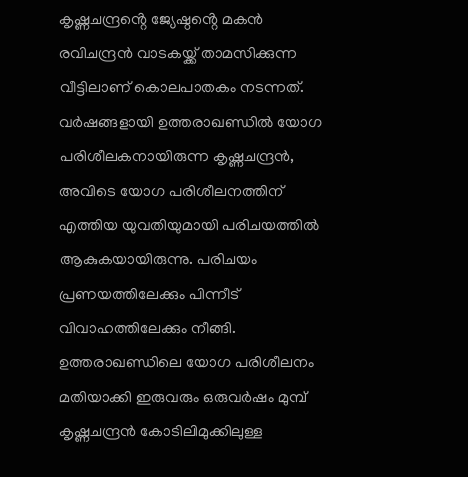കൃഷ്ണചന്ദ്രൻ്റെ ജ്യേഷ്ഠൻ്റെ മകൻ രവിചന്ദ്രൻ വാടകയ്ക്ക് താമസിക്കുന്ന വീട്ടിലാണ് കൊലപാതകം നടന്നത്. വർഷങ്ങളായി ഉത്തരാഖണ്ഡിൽ യോഗ പരിശീലകനായിരുന്ന കൃഷ്ണചന്ദ്രൻ, അവിടെ യോഗ പരിശീലനത്തിന് എത്തിയ യുവതിയുമായി പരിചയത്തിൽ ആകുകയായിരുന്നു. പരിചയം പ്രണയത്തിലേക്കും പിന്നീട് വിവാഹത്തിലേക്കും നീങ്ങി. ഉത്തരാഖണ്ഡിലെ യോഗ പരിശീലനം മതിയാക്കി ഇരുവരും ഒരുവർഷം മുമ്പ് കൃഷ്ണചന്ദ്രൻ കോടിലിമുക്കിലുള്ള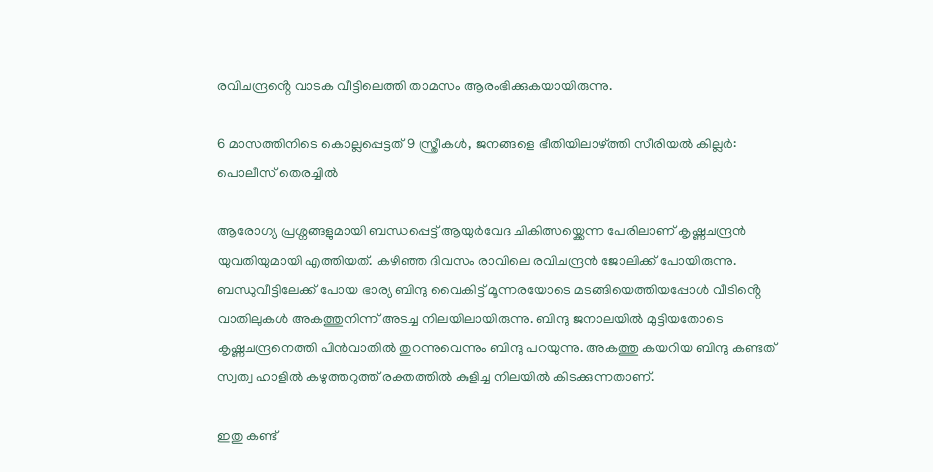രവിചന്ദ്രൻ്റെ വാടക വീട്ടിലെത്തി താമസം ആരംഭിക്കുകയായിരുന്നു.

6 മാസത്തിനിടെ കൊല്ലപ്പെട്ടത് 9 സ്ത്രീകള്‍, ജനങ്ങളെ ഭീതിയിലാഴ്ത്തി സീരിയല്‍ കില്ലര്‍: പൊലീസ് തെരച്ചില്‍

ആരോഗ്യ പ്രശ്നങ്ങളുമായി ബന്ധപ്പെട്ട് ആയുർവേദ ചികിത്സയ്ക്കെന്ന പേരിലാണ് കൃഷ്ണചന്ദ്രൻ യുവതിയുമായി എത്തിയത്. കഴിഞ്ഞ ദിവസം രാവിലെ രവിചന്ദ്രൻ ജോലിക്ക് പോയിരുന്നു. ബന്ധുവീട്ടിലേക്ക് പോയ ഭാര്യ ബിന്ദു വൈകിട്ട് മൂന്നരയോടെ മടങ്ങിയെത്തിയപ്പോൾ വീടിൻ്റെ വാതിലുകൾ അകത്തുനിന്ന് അടച്ച നിലയിലായിരുന്നു. ബിന്ദു ജനാലയിൽ മുട്ടിയതോടെ കൃഷ്ണചന്ദ്രനെത്തി പിൻവാതിൽ തുറന്നുവെന്നും ബിന്ദു പറയുന്നു. അകത്തു കയറിയ ബിന്ദു കണ്ടത് സ്വത്വ ഹാളിൽ കഴുത്തറുത്ത് രക്തത്തിൽ കുളിച്ച നിലയിൽ കിടക്കുന്നതാണ്.

ഇതു കണ്ട്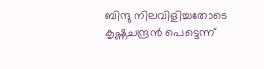ബിന്ദു നിലവിളിച്ചതോടെ കൃഷ്ണചന്ദ്രൻ പെട്ടെന്ന്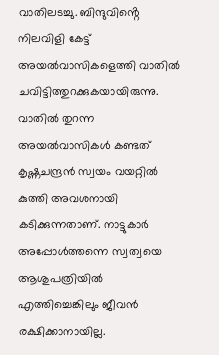വാതിലടച്ചു. ബിന്ദുവിൻ്റെ നിലവിളി കേട്ട് അയൽവാസികളെത്തി വാതിൽ ചവിട്ടിത്തുറക്കുകയായിരുന്നു. വാതിൽ തുറന്ന അയൽവാസികൾ കണ്ടത് കൃഷ്ണചന്ദ്രൻ സ്വയം വയറ്റിൽ കുത്തി അവശനായി കടിക്കുന്നതാണ്. നാട്ടുകാർ അപ്പോൾത്തന്നെ സ്വത്വയെ ആശുപത്രിയിൽ എത്തിച്ചെങ്കിലും ജീവൻ രക്ഷിക്കാനായില്ല.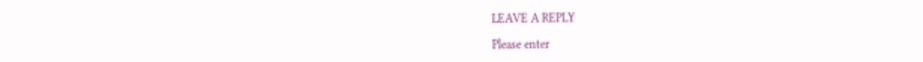LEAVE A REPLY

Please enter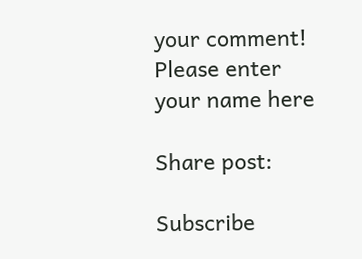your comment!
Please enter your name here

Share post:

Subscribe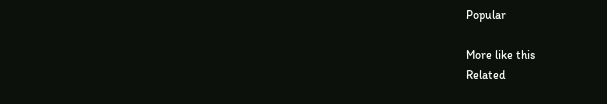Popular

More like this
Related